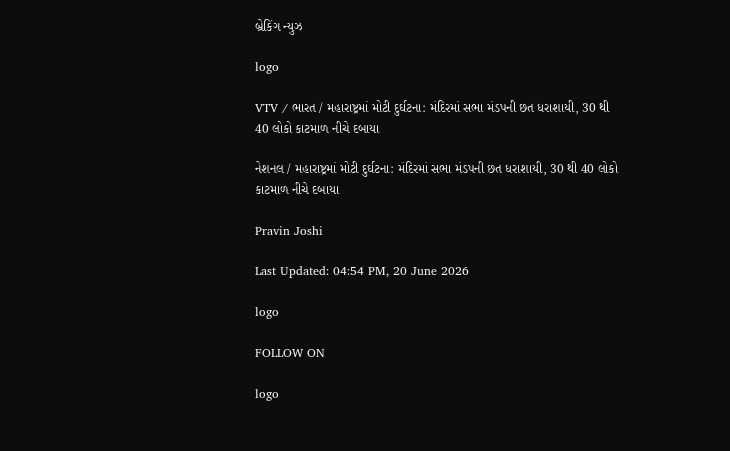બ્રેકિંગ ન્યુઝ

logo

VTV / ભારત / મહારાષ્ટ્રમાં મોટી દુર્ઘટના: મંદિરમાં સભા મંડપની છત ધરાશાયી, 30 થી 40 લોકો કાટમાળ નીચે દબાયા

નેશનલ / મહારાષ્ટ્રમાં મોટી દુર્ઘટના: મંદિરમાં સભા મંડપની છત ધરાશાયી, 30 થી 40 લોકો કાટમાળ નીચે દબાયા

Pravin Joshi

Last Updated: 04:54 PM, 20 June 2026

logo

FOLLOW ON

logo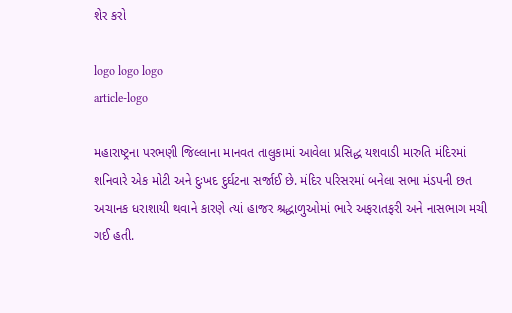શેર કરો

logo logo logo
article-logo

મહારાષ્ટ્રના પરભણી જિલ્લાના માનવત તાલુકામાં આવેલા પ્રસિદ્ધ યશવાડી મારુતિ મંદિરમાં શનિવારે એક મોટી અને દુઃખદ દુર્ઘટના સર્જાઈ છે. મંદિર પરિસરમાં બનેલા સભા મંડપની છત અચાનક ધરાશાયી થવાને કારણે ત્યાં હાજર શ્રદ્ધાળુઓમાં ભારે અફરાતફરી અને નાસભાગ મચી ગઈ હતી.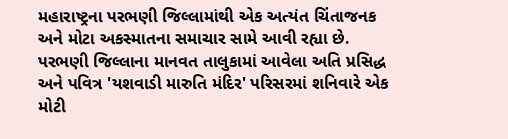મહારાષ્ટ્રના પરભણી જિલ્લામાંથી એક અત્યંત ચિંતાજનક અને મોટા અકસ્માતના સમાચાર સામે આવી રહ્યા છે. પરભણી જિલ્લાના માનવત તાલુકામાં આવેલા અતિ પ્રસિદ્ધ અને પવિત્ર 'યશવાડી મારુતિ મંદિર' પરિસરમાં શનિવારે એક મોટી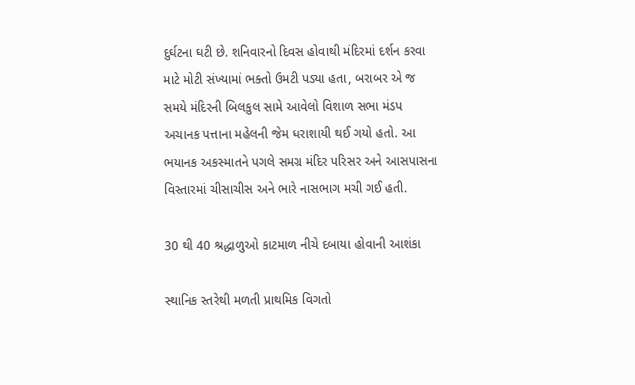દુર્ઘટના ઘટી છે. શનિવારનો દિવસ હોવાથી મંદિરમાં દર્શન કરવા માટે મોટી સંખ્યામાં ભક્તો ઉમટી પડ્યા હતા, બરાબર એ જ સમયે મંદિરની બિલકુલ સામે આવેલો વિશાળ સભા મંડપ અચાનક પત્તાના મહેલની જેમ ધરાશાયી થઈ ગયો હતો. આ ભયાનક અકસ્માતને પગલે સમગ્ર મંદિર પરિસર અને આસપાસના વિસ્તારમાં ચીસાચીસ અને ભારે નાસભાગ મચી ગઈ હતી.

30 થી 40 શ્રદ્ધાળુઓ કાટમાળ નીચે દબાયા હોવાની આશંકા

સ્થાનિક સ્તરેથી મળતી પ્રાથમિક વિગતો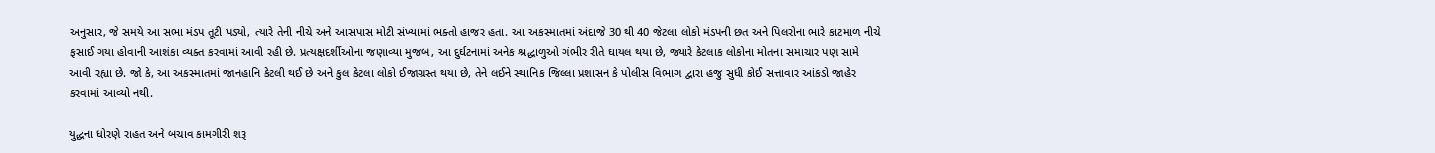અનુસાર, જે સમયે આ સભા મંડપ તૂટી પડ્યો, ત્યારે તેની નીચે અને આસપાસ મોટી સંખ્યામાં ભક્તો હાજર હતા. આ અકસ્માતમાં અંદાજે 30 થી 40 જેટલા લોકો મંડપની છત અને પિલરોના ભારે કાટમાળ નીચે ફસાઈ ગયા હોવાની આશંકા વ્યક્ત કરવામાં આવી રહી છે. પ્રત્યક્ષદર્શીઓના જણાવ્યા મુજબ, આ દુર્ઘટનામાં અનેક શ્રદ્ધાળુઓ ગંભીર રીતે ઘાયલ થયા છે, જ્યારે કેટલાક લોકોના મોતના સમાચાર પણ સામે આવી રહ્યા છે. જો કે, આ અકસ્માતમાં જાનહાનિ કેટલી થઈ છે અને કુલ કેટલા લોકો ઈજાગ્રસ્ત થયા છે, તેને લઈને સ્થાનિક જિલ્લા પ્રશાસન કે પોલીસ વિભાગ દ્વારા હજુ સુધી કોઈ સત્તાવાર આંકડો જાહેર કરવામાં આવ્યો નથી.

યુદ્ધના ધોરણે રાહત અને બચાવ કામગીરી શરૂ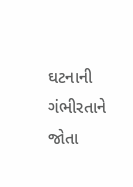ઘટનાની ગંભીરતાને જોતા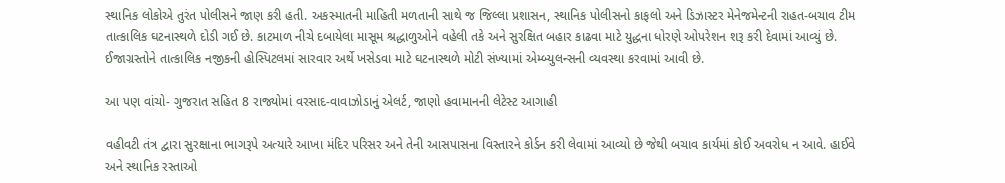સ્થાનિક લોકોએ તુરંત પોલીસને જાણ કરી હતી. અકસ્માતની માહિતી મળતાની સાથે જ જિલ્લા પ્રશાસન, સ્થાનિક પોલીસનો કાફલો અને ડિઝાસ્ટર મેનેજમેન્ટની રાહત-બચાવ ટીમ તાત્કાલિક ઘટનાસ્થળે દોડી ગઈ છે. કાટમાળ નીચે દબાયેલા માસૂમ શ્રદ્ધાળુઓને વહેલી તકે અને સુરક્ષિત બહાર કાઢવા માટે યુદ્ધના ધોરણે ઓપરેશન શરૂ કરી દેવામાં આવ્યું છે. ઈજાગ્રસ્તોને તાત્કાલિક નજીકની હોસ્પિટલમાં સારવાર અર્થે ખસેડવા માટે ઘટનાસ્થળે મોટી સંખ્યામાં એમ્બ્યુલન્સની વ્યવસ્થા કરવામાં આવી છે.

આ પણ વાંચો- ગુજરાત સહિત 8 રાજ્યોમાં વરસાદ-વાવાઝોડાનું એલર્ટ, જાણો હવામાનની લેટેસ્ટ આગાહી

વહીવટી તંત્ર દ્વારા સુરક્ષાના ભાગરૂપે અત્યારે આખા મંદિર પરિસર અને તેની આસપાસના વિસ્તારને કોર્ડન કરી લેવામાં આવ્યો છે જેથી બચાવ કાર્યમાં કોઈ અવરોધ ન આવે. હાઈવે અને સ્થાનિક રસ્તાઓ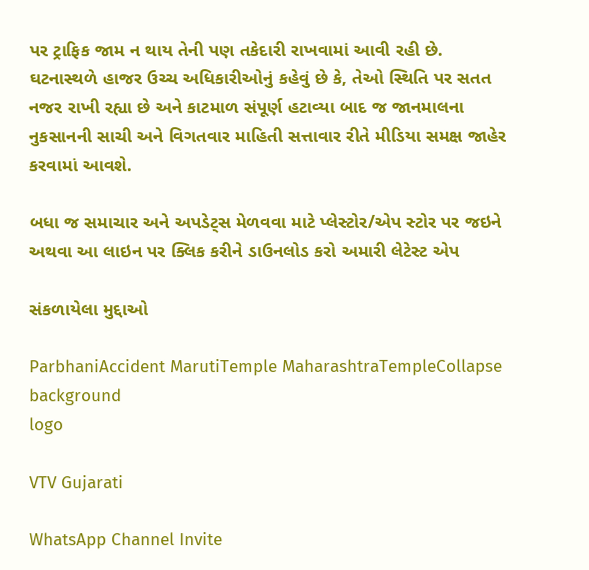પર ટ્રાફિક જામ ન થાય તેની પણ તકેદારી રાખવામાં આવી રહી છે. ઘટનાસ્થળે હાજર ઉચ્ચ અધિકારીઓનું કહેવું છે કે, તેઓ સ્થિતિ પર સતત નજર રાખી રહ્યા છે અને કાટમાળ સંપૂર્ણ હટાવ્યા બાદ જ જાનમાલના નુકસાનની સાચી અને વિગતવાર માહિતી સત્તાવાર રીતે મીડિયા સમક્ષ જાહેર કરવામાં આવશે.

બધા જ સમાચાર અને અપડેટ્સ મેળવવા માટે પ્લેસ્ટોર/એપ સ્ટોર પર જઇને અથવા આ લાઇન પર ક્લિક કરીને ડાઉનલોડ કરો અમારી લેટેસ્ટ એપ

સંકળાયેલા મુદ્દાઓ

ParbhaniAccident MarutiTemple MaharashtraTempleCollapse
background
logo

VTV Gujarati

WhatsApp Channel Invite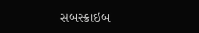સબસ્ક્રાઇબ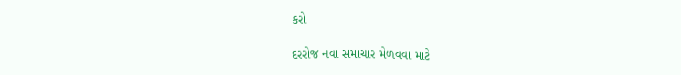કરો

દરરોજ નવા સમાચાર મેળવવા માટે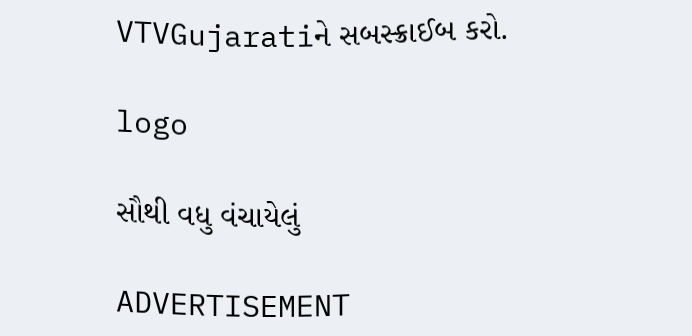VTVGujaratiને સબસ્ક્રાઈબ કરો.

logo

સૌથી વધુ વંચાયેલું

ADVERTISEMENT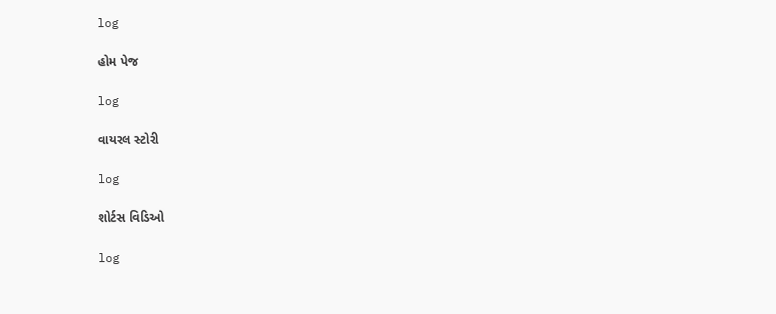log

હોમ પેજ

log

વાયરલ સ્ટોરી

log

શોર્ટસ વિડિઓ

log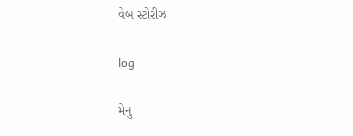વેબ સ્ટોરીઝ

log

મેનુ